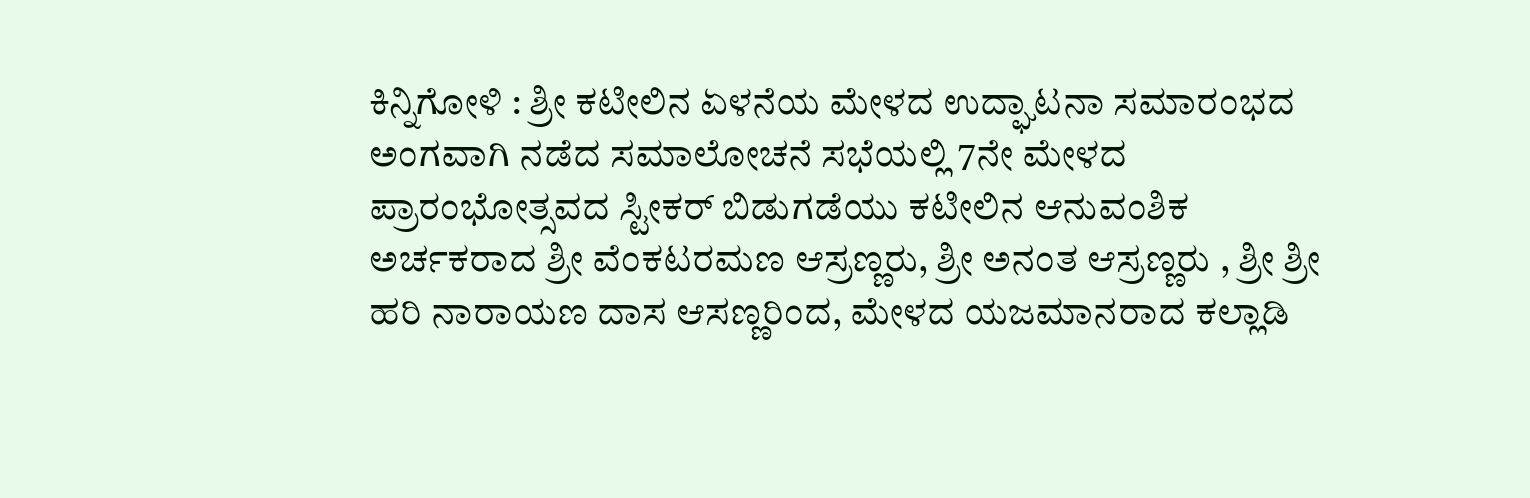ಕಿನ್ನಿಗೋಳಿ : ಶ್ರೀ ಕಟೀಲಿನ ಏಳನೆಯ ಮೇಳದ ಉದ್ಘಾಟನಾ ಸಮಾರಂಭದ ಅಂಗವಾಗಿ ನಡೆದ ಸಮಾಲೋಚನೆ ಸಭೆಯಲ್ಲಿ 7ನೇ ಮೇಳದ ಪ್ರಾರಂಭೋತ್ಸವದ ಸ್ಟೀಕರ್ ಬಿಡುಗಡೆಯು ಕಟೀಲಿನ ಆನುವಂಶಿಕ ಅರ್ಚಕರಾದ ಶ್ರೀ ವೆಂಕಟರಮಣ ಆಸ್ರಣ್ಣರು, ಶ್ರೀ ಅನಂತ ಆಸ್ರಣ್ಣರು , ಶ್ರೀ ಶ್ರೀ ಹರಿ ನಾರಾಯಣ ದಾಸ ಆಸಣ್ಣರಿಂದ, ಮೇಳದ ಯಜಮಾನರಾದ ಕಲ್ಲಾಡಿ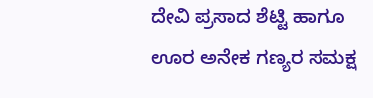ದೇವಿ ಪ್ರಸಾದ ಶೆಟ್ಟಿ ಹಾಗೂ ಊರ ಅನೇಕ ಗಣ್ಯರ ಸಮಕ್ಷ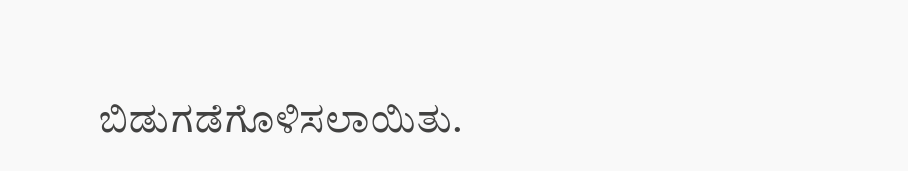ಬಿಡುಗಡೆಗೊಳಿಸಲಾಯಿತು.